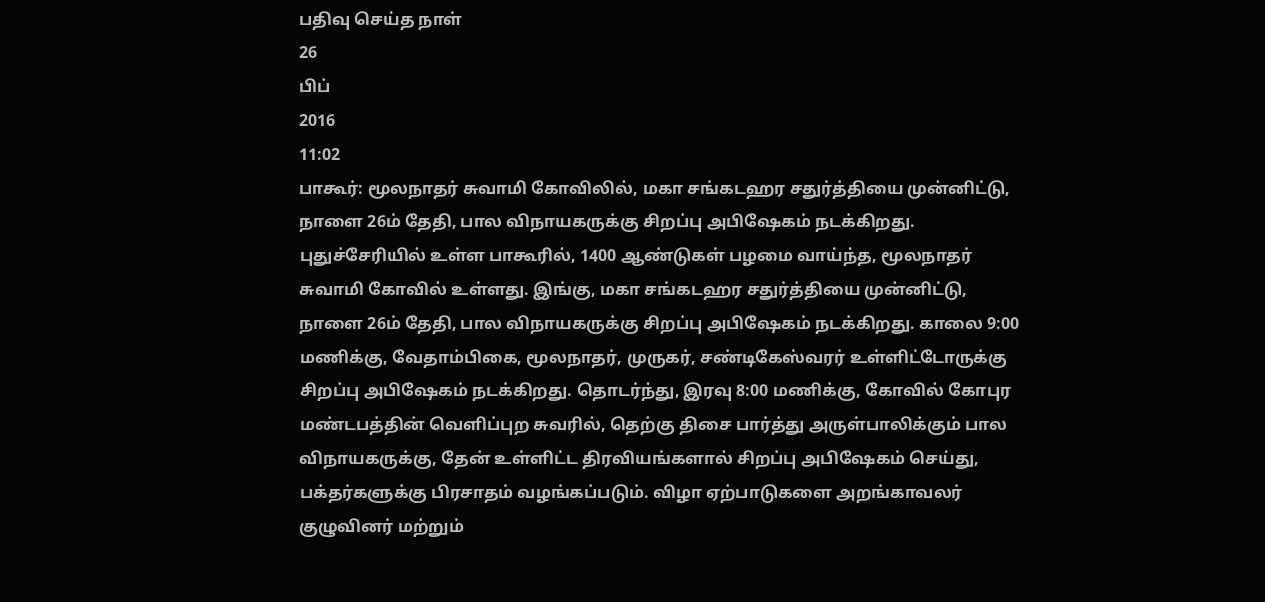பதிவு செய்த நாள்
26
பிப்
2016
11:02
பாகூர்: மூலநாதர் சுவாமி கோவிலில், மகா சங்கடஹர சதுர்த்தியை முன்னிட்டு, நாளை 26ம் தேதி, பால விநாயகருக்கு சிறப்பு அபிஷேகம் நடக்கிறது. புதுச்சேரியில் உள்ள பாகூரில், 1400 ஆண்டுகள் பழமை வாய்ந்த, மூலநாதர் சுவாமி கோவில் உள்ளது. இங்கு, மகா சங்கடஹர சதுர்த்தியை முன்னிட்டு, நாளை 26ம் தேதி, பால விநாயகருக்கு சிறப்பு அபிஷேகம் நடக்கிறது. காலை 9:00 மணிக்கு, வேதாம்பிகை, மூலநாதர், முருகர், சண்டிகேஸ்வரர் உள்ளிட்டோருக்கு சிறப்பு அபிஷேகம் நடக்கிறது. தொடர்ந்து, இரவு 8:00 மணிக்கு, கோவில் கோபுர மண்டபத்தின் வெளிப்புற சுவரில், தெற்கு திசை பார்த்து அருள்பாலிக்கும் பால விநாயகருக்கு, தேன் உள்ளிட்ட திரவியங்களால் சிறப்பு அபிஷேகம் செய்து, பக்தர்களுக்கு பிரசாதம் வழங்கப்படும். விழா ஏற்பாடுகளை அறங்காவலர் குழுவினர் மற்றும்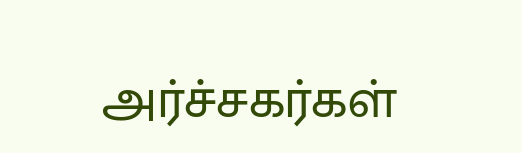அர்ச்சகர்கள்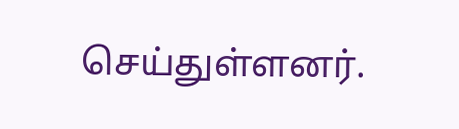செய்துள்ளனர்.